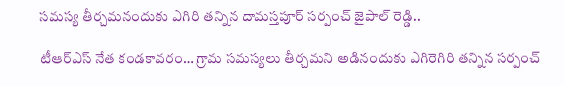సమస్య తీర్చమనందుకు ఎగిరి తన్నిన దామస్తపూర్ సర్పంచ్ జైపాల్ రెడ్డి..

టీఆర్‌ఎస్ నేత కండకావరం… గ్రామ సమస్యలు తీర్చమని అడినందుకు ఎగిరెగిరి తన్నిన సర్పంచ్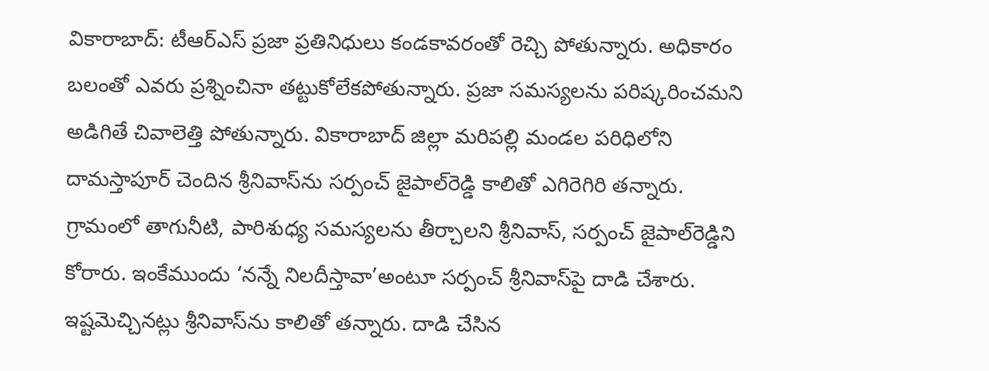వికారాబాద్: టీఆర్‌ఎస్ ప్రజా ప్రతినిధులు కండకావరంతో రెచ్చి పోతున్నారు. అధికారం బలంతో ఎవరు ప్రశ్నించినా తట్టుకోలేకపోతున్నారు. ప్రజా సమస్యలను పరిష్కరించమని అడిగితే చివాలెత్తి పోతున్నారు. వికారాబాద్ జిల్లా మరిపల్లి మండల పరిధిలోని దామస్తాపూర్ చెందిన శ్రీనివాస్‌ను సర్పంచ్ జైపాల్‌రెడ్డి కాలితో ఎగిరెగిరి తన్నారు. గ్రామంలో తాగునీటి, పారిశుధ్య సమస్యలను తీర్చాలని శ్రీనివాస్, సర్పంచ్ జైపాల్‌రెడ్డిని కోరారు. ఇంకేముందు ‘నన్నే నిలదీస్తావా’అంటూ సర్పంచ్ శ్రీనివాస్‌పై దాడి చేశారు. ఇష్టమెచ్చినట్లు శ్రీనివాస్‌ను కాలితో తన్నారు. దాడి చేసిన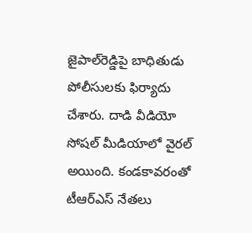జైపాల్‌రెడ్డిపై బాధితుడు పోలీసులకు ఫిర్యాదు చేశారు. దాడి వీడియో సోషల్ మీడియాలో వైరల్ అయింది. కండకావరంతో టీఆర్‌ఎస్ నేతలు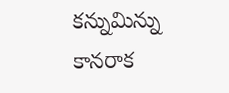కన్నుమిన్ను కానరాక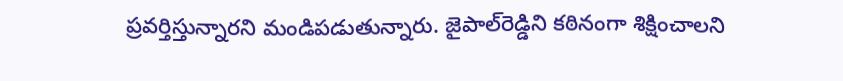ప్రవర్తిస్తున్నారని మండిపడుతున్నారు. జైపాల్‌రెడ్డిని కఠినంగా శిక్షించాలని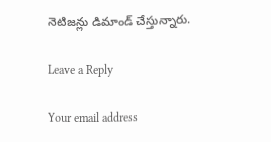నెటిజన్లు డిమాండ్ చేస్తున్నారు.

Leave a Reply

Your email address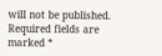will not be published. Required fields are marked *